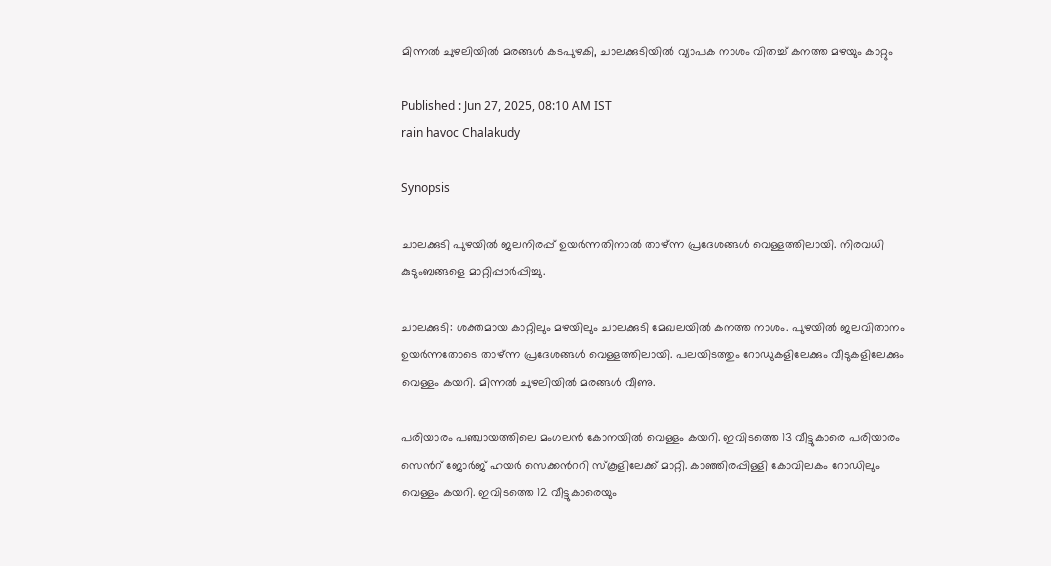മിന്നല്‍ ചുഴലിയില്‍ മരങ്ങള്‍ കടപുഴകി, ചാലക്കുടിയിൽ വ്യാപക നാശം വിതച്ച് കനത്ത മഴയും കാറ്റും

Published : Jun 27, 2025, 08:10 AM IST
rain havoc Chalakudy

Synopsis

ചാലക്കുടി പുഴയിൽ ജലനിരപ്പ് ഉയർന്നതിനാൽ താഴ്ന്ന പ്രദേശങ്ങൾ വെള്ളത്തിലായി. നിരവധി കുടുംബങ്ങളെ മാറ്റിപ്പാർപ്പിച്ചു.

ചാലക്കുടി: ശക്തമായ കാറ്റിലും മഴയിലും ചാലക്കുടി മേഖലയില്‍ കനത്ത നാശം. പുഴയില്‍ ജലവിതാനം ഉയര്‍ന്നതോടെ താഴ്ന്ന പ്രദേശങ്ങള്‍ വെള്ളത്തിലായി. പലയിടത്തും റോഡുകളിലേക്കും വീടുകളിലേക്കും വെള്ളം കയറി. മിന്നല്‍ ചുഴലിയില്‍ മരങ്ങള്‍ വീണു.

പരിയാരം പഞ്ചായത്തിലെ മംഗലന്‍ കോനയില്‍ വെള്ളം കയറി. ഇവിടത്തെ 13 വീട്ടുകാരെ പരിയാരം സെന്‍റ് ജോര്‍ജ് ഹയര്‍ സെക്കന്‍ററി സ്‌കൂളിലേക്ക് മാറ്റി. കാഞ്ഞിരപ്പിള്ളി കോവിലകം റോഡിലും വെള്ളം കയറി. ഇവിടത്തെ 12 വീട്ടുകാരെയും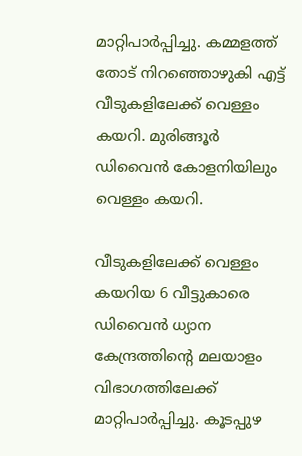മാറ്റിപാര്‍പ്പിച്ചു. കമ്മളത്ത് തോട് നിറഞ്ഞൊഴുകി എട്ട് വീടുകളിലേക്ക് വെള്ളം കയറി. മുരിങ്ങൂര്‍ ഡിവൈന്‍ കോളനിയിലും വെള്ളം കയറി.

വീടുകളിലേക്ക് വെള്ളം കയറിയ 6 വീട്ടുകാരെ ഡിവൈന്‍ ധ്യാന കേന്ദ്രത്തിന്റെ മലയാളം വിഭാഗത്തിലേക്ക് മാറ്റിപാര്‍പ്പിച്ചു. കൂടപ്പുഴ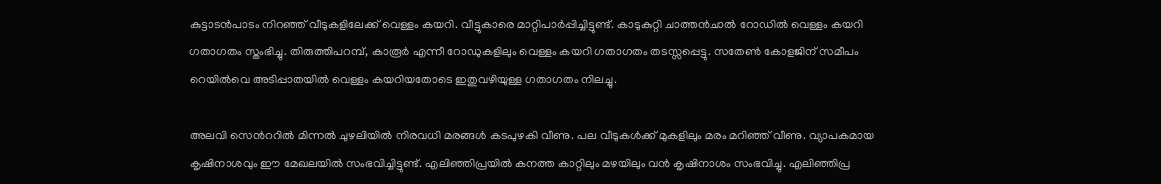കുട്ടാടന്‍പാടം നിറഞ്ഞ് വീടുകളിലേക്ക് വെള്ളം കയറി. വീട്ടുകാരെ മാറ്റിപാര്‍പ്പിച്ചിട്ടുണ്ട്. കാടുകുറ്റി ചാത്തന്‍ചാല്‍ റോഡില്‍ വെള്ളം കയറി ഗതാഗതം സ്തംഭിച്ചു. തിരുത്തിപറമ്പ്, കാരൂര്‍ എന്നീ റോഡുകളിലും വെള്ളം കയറി ഗതാഗതം തടസ്സപ്പെട്ടു. സതേണ്‍ കോളജിന് സമീപം റെയില്‍വെ അടിപ്പാതയില്‍ വെള്ളം കയറിയതോടെ ഇതുവഴിയുള്ള ഗതാഗതം നിലച്ചു.

അലവി സെന്‍ററില്‍ മിന്നല്‍ ചുഴലിയില്‍ നിരവധി മരങ്ങള്‍ കടപുഴകി വീണു. പല വീടുകള്‍ക്ക് മുകളിലും മരം മറിഞ്ഞ് വീണു. വ്യാപകമായ കൃഷിനാശവും ഈ മേഖലയില്‍ സംഭവിച്ചിട്ടുണ്ട്. എലിഞ്ഞിപ്രയില്‍ കനത്ത കാറ്റിലും മഴയിലും വന്‍ കൃഷിനാശം സംഭവിച്ചു. എലിഞ്ഞിപ്ര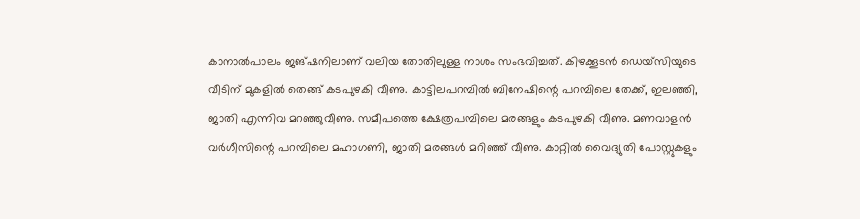കാനാല്‍പാലം ജങ്ഷനിലാണ് വലിയ തോതിലുള്ള നാശം സംഭവിച്ചത്. കിഴക്കൂടന്‍ ഡെയ്സിയുടെ വീടിന് മുകളില്‍ തെങ്ങ് കടപുഴകി വീണു. കാട്ടിലപറമ്പില്‍ ബിനേഷിന്റെ പറമ്പിലെ തേക്ക്, ഇലഞ്ഞി, ജാതി എന്നിവ മറഞ്ഞുവീണു. സമീപത്തെ ക്ഷേത്രപമ്പിലെ മരങ്ങളും കടപുഴകി വീണു. മണവാളന്‍ വര്‍ഗീസിന്റെ പറമ്പിലെ മഹാഗണി, ജാതി മരങ്ങള്‍ മറിഞ്ഞ് വീണു. കാറ്റില്‍ വൈദ്യുതി പോസ്റ്റുകളും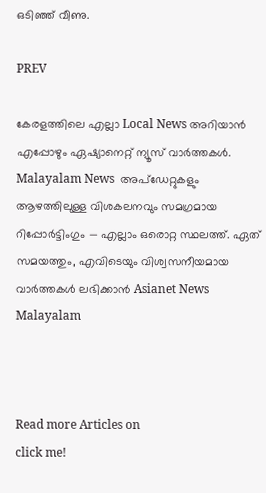ഒടിഞ്ഞ് വീണു.

PREV

കേരളത്തിലെ എല്ലാ Local News അറിയാൻ എപ്പോഴും ഏഷ്യാനെറ്റ് ന്യൂസ് വാർത്തകൾ. Malayalam News  അപ്‌ഡേറ്റുകളും ആഴത്തിലുള്ള വിശകലനവും സമഗ്രമായ റിപ്പോർട്ടിംഗും — എല്ലാം ഒരൊറ്റ സ്ഥലത്ത്. ഏത് സമയത്തും, എവിടെയും വിശ്വസനീയമായ വാർത്തകൾ ലഭിക്കാൻ Asianet News Malayalam



Read more Articles on
click me!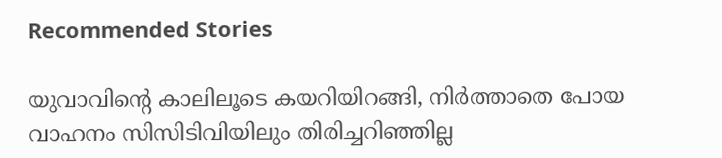Recommended Stories

യുവാവിന്റെ കാലിലൂടെ കയറിയിറങ്ങി, നിർത്താതെ പോയ വാഹനം സിസിടിവിയിലും തിരിച്ചറിഞ്ഞില്ല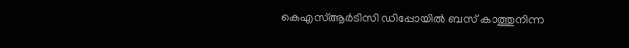കെഎസ്ആർടിസി ഡിപ്പോയിൽ ബസ് കാത്തുനിന്ന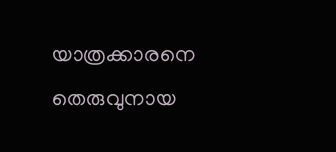യാത്രക്കാരനെ തെരുവുനായ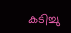കടിച്ചു